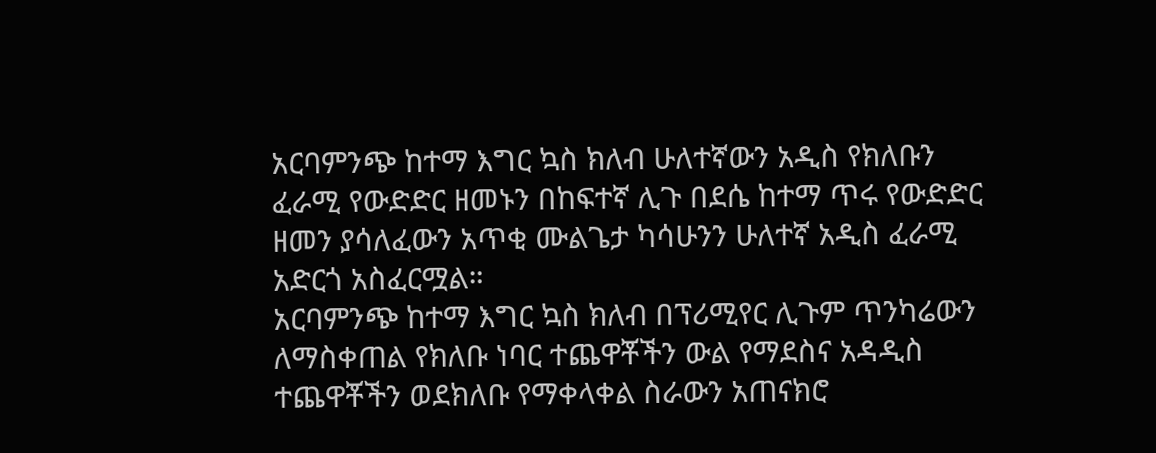አርባምንጭ ከተማ እግር ኳስ ክለብ ሁለተኛውን አዲስ የክለቡን ፈራሚ የውድድር ዘመኑን በከፍተኛ ሊጉ በደሴ ከተማ ጥሩ የውድድር ዘመን ያሳለፈውን አጥቂ ሙልጌታ ካሳሁንን ሁለተኛ አዲስ ፈራሚ አድርጎ አስፈርሟል።
አርባምንጭ ከተማ እግር ኳስ ክለብ በፕሪሚየር ሊጉም ጥንካሬውን ለማስቀጠል የክለቡ ነባር ተጨዋቾችን ውል የማደስና አዳዲስ ተጨዋቾችን ወደክለቡ የማቀላቀል ስራውን አጠናክሮ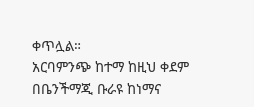ቀጥሏል።
አርባምንጭ ከተማ ከዚህ ቀደም በቤንችማጂ ቡራዩ ከነማና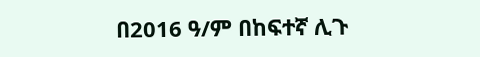በ2016 ዓ/ም በከፍተኛ ሊጉ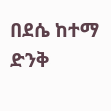በደሴ ከተማ ድንቅ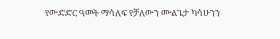የውድድር ዓመት ማሳለፍ የቻለውን ሙልጌታ ካሳሁንን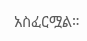አስፈርሟል።